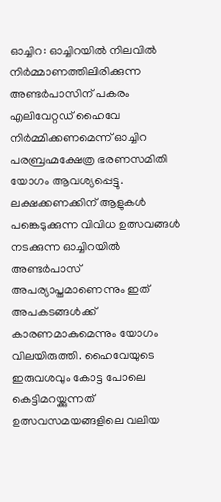ഓച്ചിറ: ഓച്ചിറയിൽ നിലവിൽ നിർമ്മാണത്തിലിരിക്കുന്ന അണ്ടർപാസിന് പകരം എലിവേറ്റഡ് ഹൈവേ നിർമ്മിക്കണമെന്ന് ഓച്ചിറ പരബ്രഹ്മക്ഷേത്ര ഭരണസമിതി യോഗം ആവശ്യപ്പെട്ടു. ലക്ഷക്കണക്കിന് ആളുകൾ പങ്കെടുക്കുന്ന വിവിധ ഉത്സവങ്ങൾ നടക്കുന്ന ഓച്ചിറയിൽ അണ്ടർപാസ് അപര്യാപ്തമാണെന്നും ഇത് അപകടങ്ങൾക്ക് കാരണമാകുമെന്നും യോഗം വിലയിരുത്തി. ഹൈവേയുടെ ഇരുവശവും കോട്ട പോലെ കെട്ടിമറയ്ക്കുന്നത് ഉത്സവസമയങ്ങളിലെ വലിയ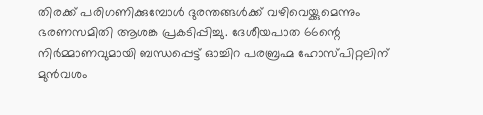തിരക്ക് പരിഗണിക്കുമ്പോൾ ദുരന്തങ്ങൾക്ക് വഴിവെയ്ക്കുമെന്നും ഭരണസമിതി ആശങ്ക പ്രകടിപ്പിച്ചു. ദേശീയപാത 66ന്റെ നിർമ്മാണവുമായി ബന്ധപ്പെട്ട് ഓച്ചിറ പരബ്രഹ്മ ഹോസ്പിറ്റലിന് മുൻവശം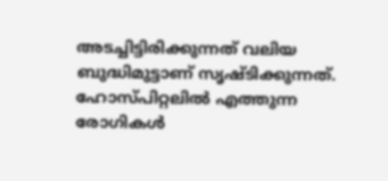അടച്ചിട്ടിരിക്കുന്നത് വലിയ ബുദ്ധിമുട്ടാണ് സൃഷ്ടിക്കുന്നത്. ഹോസ്പിറ്റലിൽ എത്തുന്ന രോഗികൾ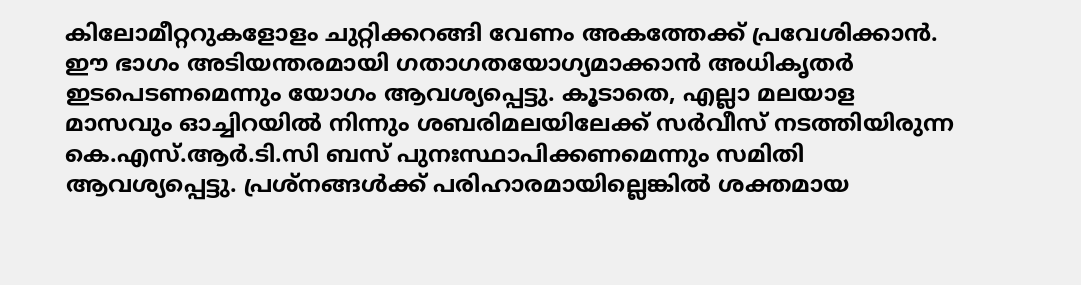കിലോമീറ്ററുകളോളം ചുറ്റിക്കറങ്ങി വേണം അകത്തേക്ക് പ്രവേശിക്കാൻ. ഈ ഭാഗം അടിയന്തരമായി ഗതാഗതയോഗ്യമാക്കാൻ അധികൃതർ ഇടപെടണമെന്നും യോഗം ആവശ്യപ്പെട്ടു. കൂടാതെ, എല്ലാ മലയാള മാസവും ഓച്ചിറയിൽ നിന്നും ശബരിമലയിലേക്ക് സർവീസ് നടത്തിയിരുന്ന കെ.എസ്.ആർ.ടി.സി ബസ് പുനഃസ്ഥാപിക്കണമെന്നും സമിതി ആവശ്യപ്പെട്ടു. പ്രശ്നങ്ങൾക്ക് പരിഹാരമായില്ലെങ്കിൽ ശക്തമായ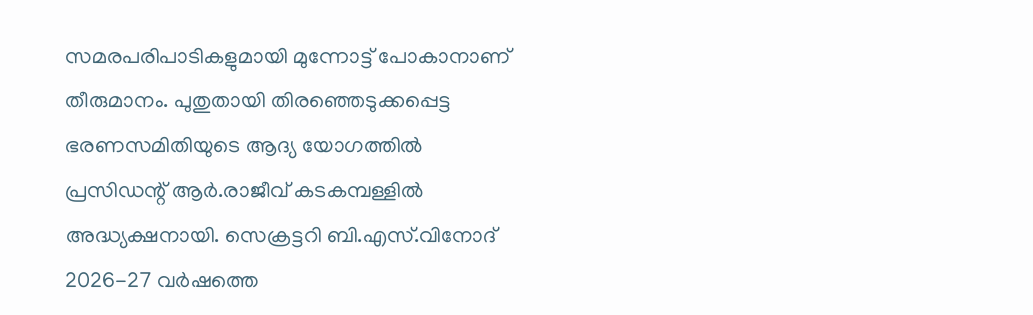സമരപരിപാടികളുമായി മുന്നോട്ട് പോകാനാണ് തീരുമാനം. പുതുതായി തിരഞ്ഞെടുക്കപ്പെട്ട ഭരണസമിതിയുടെ ആദ്യ യോഗത്തിൽ പ്രസിഡന്റ് ആർ.രാജീവ് കടകമ്പള്ളിൽ അദ്ധ്യക്ഷനായി. സെക്രട്ടറി ബി.എസ്.വിനോദ് 2026-27 വർഷത്തെ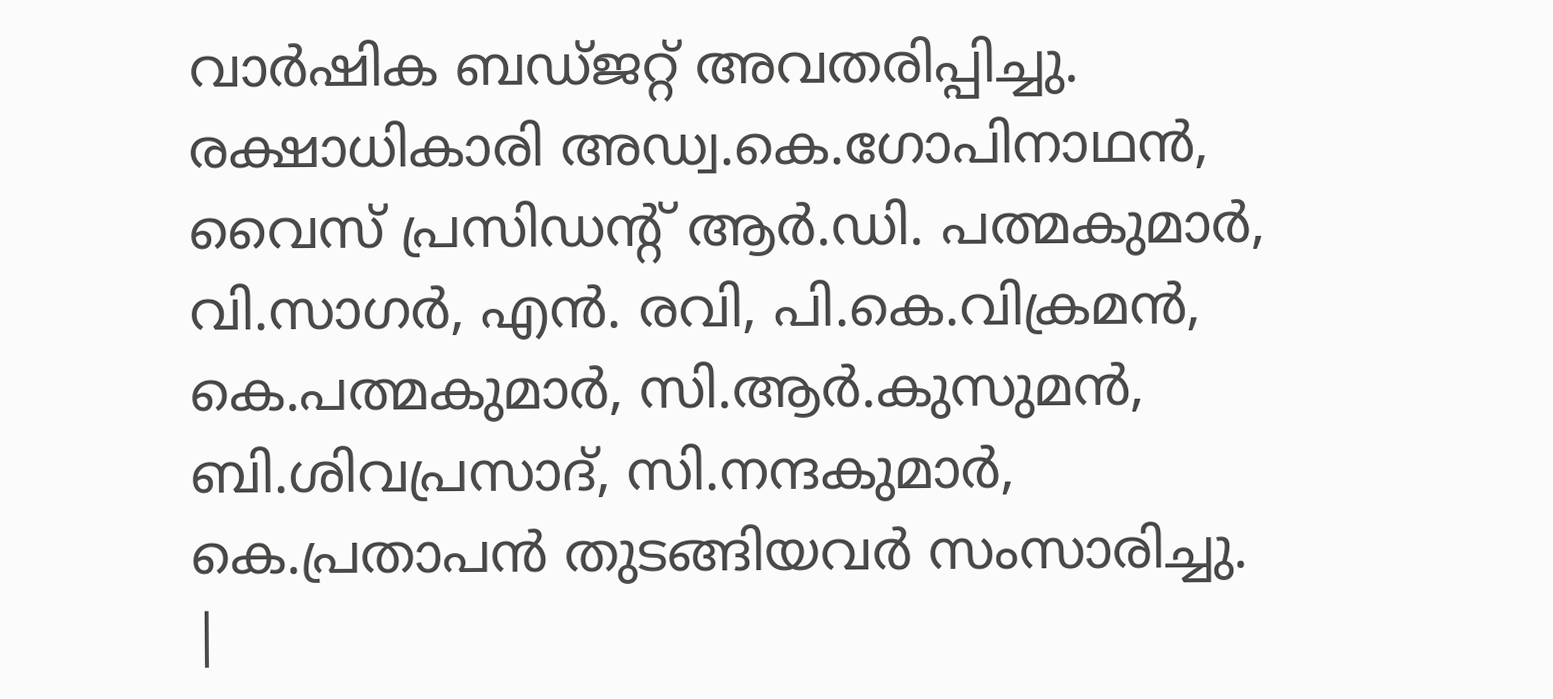വാർഷിക ബഡ്ജറ്റ് അവതരിപ്പിച്ചു. രക്ഷാധികാരി അഡ്വ.കെ.ഗോപിനാഥൻ, വൈസ് പ്രസിഡന്റ് ആർ.ഡി. പത്മകുമാർ, വി.സാഗർ, എൻ. രവി, പി.കെ.വിക്രമൻ, കെ.പത്മകുമാർ, സി.ആർ.കുസുമൻ, ബി.ശിവപ്രസാദ്, സി.നന്ദകുമാർ, കെ.പ്രതാപൻ തുടങ്ങിയവർ സംസാരിച്ചു.
|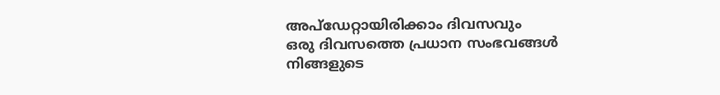അപ്ഡേറ്റായിരിക്കാം ദിവസവും
ഒരു ദിവസത്തെ പ്രധാന സംഭവങ്ങൾ നിങ്ങളുടെ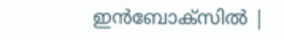ഇൻബോക്സിൽ |